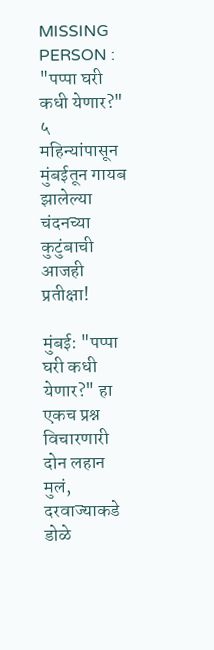MISSING PERSON : "पप्पा घरी कधी येणार?" ५ महिन्यांपासून मुंबईतून गायब झालेल्या चंदनच्या कुटुंबाची आजही प्रतीक्षा!

मुंबई: "पप्पा घरी कधी येणार?" हा एकच प्रश्न विचारणारी दोन लहान मुलं, दरवाज्याकडे डोळे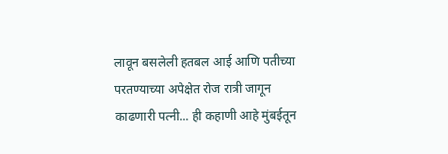लावून बसलेली हतबल आई आणि पतीच्या परतण्याच्या अपेक्षेत रोज रात्री जागून काढणारी पत्नी... ही कहाणी आहे मुंबईतून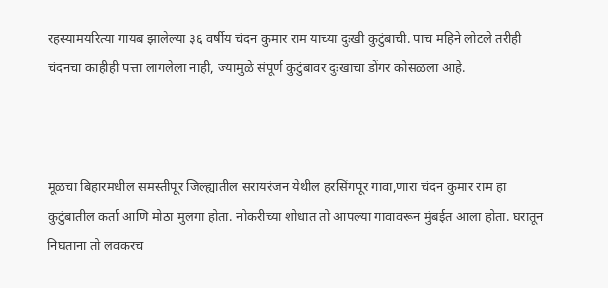रहस्यामयरित्या गायब झालेल्या ३६ वर्षीय चंदन कुमार राम याच्या दुःखी कुटुंबाची. पाच महिने लोटले तरीही चंदनचा काहीही पत्ता लागलेला नाही, ज्यामुळे संपूर्ण कुटुंबावर दुःखाचा डोंगर कोसळला आहे.



मूळचा बिहारमधील समस्तीपूर जिल्ह्यातील सरायरंजन येथील हरसिंगपूर गावा,णारा चंदन कुमार राम हा कुटुंबातील कर्ता आणि मोठा मुलगा होता. नोकरीच्या शोधात तो आपल्या गावावरून मुंबईत आला होता. घरातून निघताना तो लवकरच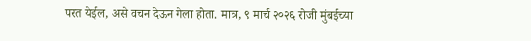परत येईल, असे वचन देऊन गेला होता. मात्र, ९ मार्च २०२६ रोजी मुंबईच्या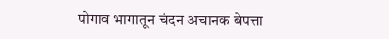पोगाव भागातून चंदन अचानक बेपत्ता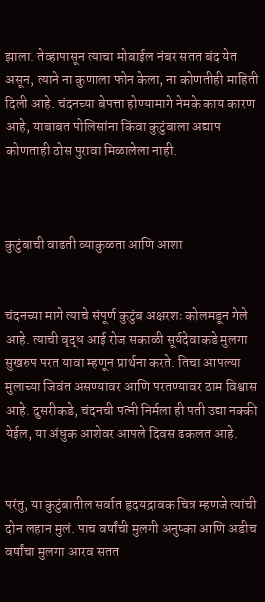झाला. तेव्हापासून त्याचा मोबाईल नंबर सतत बंद येत असून, त्याने ना कुणाला फोन केला, ना कोणतीही माहिती दिली आहे. चंदनच्या बेपत्ता होण्यामागे नेमके काय कारण आहे, याबाबत पोलिसांना किंवा कुटुंबाला अद्याप कोणताही ठोस पुरावा मिळालेला नाही.



कुटुंबाची वाढती व्याकुळता आणि आशा


चंदनच्या मागे त्याचे संपूर्ण कुटुंब अक्षरशः कोलमडून गेले आहे. त्याची वृद्ध आई रोज सकाळी सूर्यदेवाकडे मुलगा सुखरुप परत यावा म्हणून प्रार्थना करते. तिचा आपल्या मुलाच्या जिवंत असण्यावर आणि परतण्यावर ठाम विश्वास आहे. दुसरीकडे, चंदनची पत्नी निर्मला ही पती उद्या नक्की येईल, या अंधुक आशेवर आपले दिवस ढकलत आहे.


परंतु, या कुटुंबातील सर्वात हृदयद्रावक चित्र म्हणजे त्यांची दोन लहान मुलं. पाच वर्षांची मुलगी अनुष्का आणि अडीच वर्षांचा मुलगा आरव सतत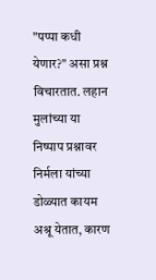"पप्पा कधी येणार?" असा प्रश्न विचारतात. लहान मुलांच्या या निष्पाप प्रश्नावर निर्मला यांच्या डोळ्यात कायम अश्रू येतात, कारण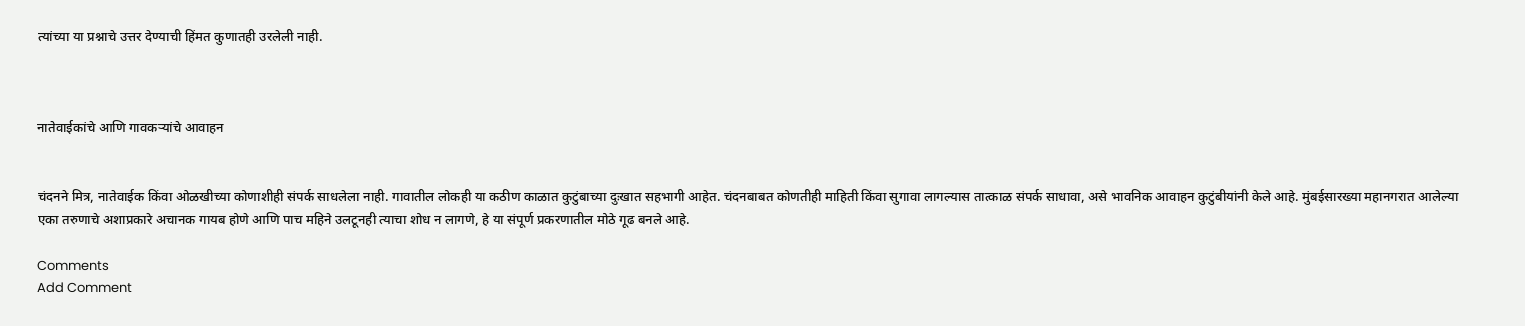त्यांच्या या प्रश्नाचे उत्तर देण्याची हिंमत कुणातही उरलेली नाही.



नातेवाईकांचे आणि गावकऱ्यांचे आवाहन


चंदनने मित्र, नातेवाईक किंवा ओळखीच्या कोणाशीही संपर्क साधलेला नाही. गावातील लोकही या कठीण काळात कुटुंबाच्या दुःखात सहभागी आहेत. चंदनबाबत कोणतीही माहिती किंवा सुगावा लागल्यास तात्काळ संपर्क साधावा, असे भावनिक आवाहन कुटुंबीयांनी केले आहे. मुंबईसारख्या महानगरात आलेल्या एका तरुणाचे अशाप्रकारे अचानक गायब होणे आणि पाच महिने उलटूनही त्याचा शोध न लागणे, हे या संपूर्ण प्रकरणातील मोठे गूढ बनले आहे.

Comments
Add Comment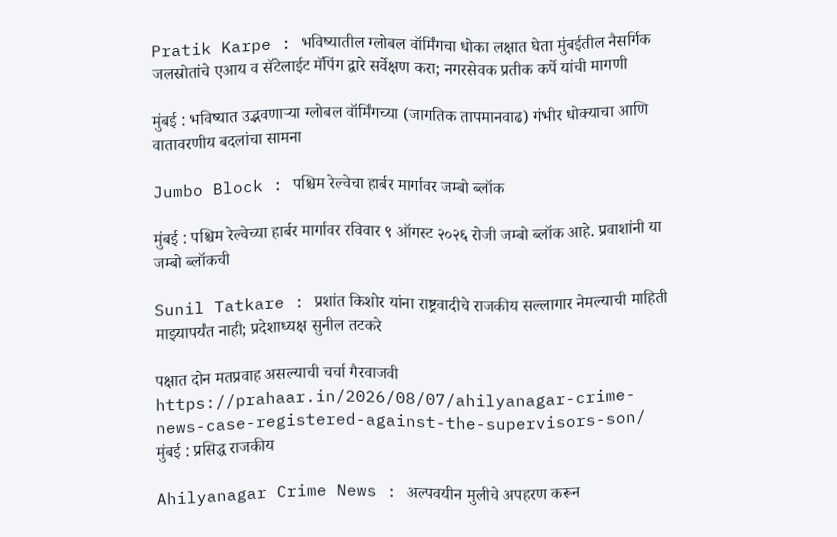Pratik Karpe : भविष्यातील ग्लोबल वॉर्मिंगचा धोका लक्षात घेता मुंबईतील नैसर्गिक जलस्रोतांचे एआय व सॅटेलाईट मॅपिंग द्वारे सर्वेक्षण करा; नगरसेवक प्रतीक कर्पे यांची मागणी

मुंबई : भविष्यात उद्भवणाऱ्या ग्लोबल वॉर्मिंगच्या (जागतिक तापमानवाढ) गंभीर धोक्याचा आणि वातावरणीय बदलांचा सामना

Jumbo Block : पश्चिम रेल्वेचा हार्बर मार्गावर जम्बो ब्लॉक

मुंबई : पश्चिम रेल्वेच्या हार्बर मार्गावर रविवार ९ ऑगस्ट २०२६ रोजी जम्बो ब्लॉक आहे. प्रवाशांनी या जम्बो ब्लॉकची

Sunil Tatkare : प्रशांत किशोर यांना राष्ट्रवादीचे राजकीय सल्लागार नेमल्याची माहिती माझ्यापर्यंत नाही; प्रदेशाध्यक्ष सुनील तटकरे

पक्षात दोन मतप्रवाह असल्याची चर्चा गैरवाजवी https://prahaar.in/2026/08/07/ahilyanagar-crime-news-case-registered-against-the-supervisors-son/ मुंबई : प्रसिद्ध राजकीय

Ahilyanagar Crime News : अल्पवयीन मुलीचे अपहरण करून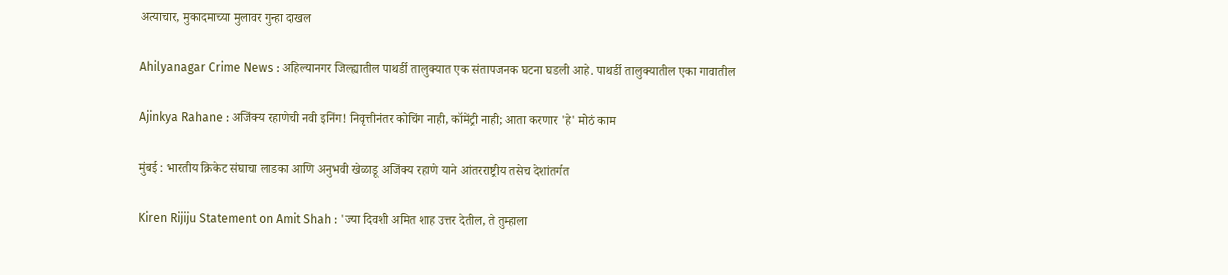अत्याचार, मुकादमाच्या मुलावर गुन्हा दाखल

Ahilyanagar Crime News : अहिल्यानगर जिल्ह्यातील पाथर्डी तालुक्यात एक संतापजनक घटना घडली आहे. पाथर्डी तालुक्यातील एका गावातील

Ajinkya Rahane : अजिंक्य रहाणेची नवी इनिंग! निवृत्तीनंतर कोचिंग नाही, कॉमेंट्री नाही; आता करणार 'हे' मोठं काम

मुंबई : भारतीय क्रिकेट संघाचा लाडका आणि अनुभवी खेळाडू अजिंक्य रहाणे याने आंतरराष्ट्रीय तसेच देशांतर्गत

Kiren Rijiju Statement on Amit Shah : 'ज्या दिवशी अमित शाह उत्तर देतील, ते तुम्हाला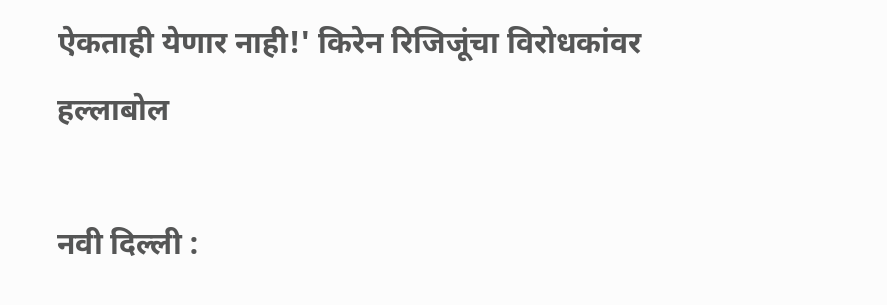ऐकताही येणार नाही!' किरेन रिजिजूंचा विरोधकांवर हल्लाबोल

नवी दिल्ली :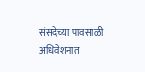संसदेच्या पावसाळी अधिवेशनात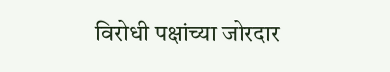विरोधी पक्षांच्या जोरदार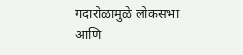गदारोळामुळे लोकसभा आणि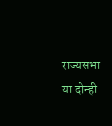राज्यसभा या दोन्ही